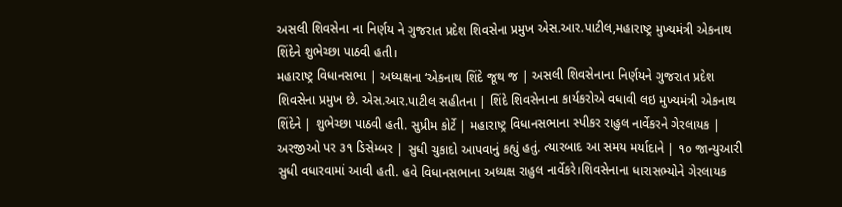અસલી શિવસેના ના નિર્ણય ને ગુજરાત પ્રદેશ શિવસેના પ્રમુખ એસ.આર.પાટીલ,મહારાષ્ટ્ર મુખ્યમંત્રી એકનાથ શિંદેને શુભેચ્છા પાઠવી હતી।
મહારાષ્ટ્ર વિધાનસભા | અધ્યક્ષના ‘એકનાથ શિંદે જૂથ જ | અસલી શિવસેનાના નિર્ણયને ગુજરાત પ્રદેશ શિવસેના પ્રમુખ છે. એસ.આર.પાટીલ સહીતના | શિંદે શિવસેનાના કાર્યકરોએ વધાવી લઇ મુખ્યમંત્રી એકનાથ શિંદેને | શુભેચ્છા પાઠવી હતી. સુપ્રીમ કોર્ટે | મહારાષ્ટ્ર વિધાનસભાના સ્પીકર રાહુલ નાર્વેકરને ગેરલાયક | અરજીઓ પર ૩૧ ડિસેમ્બર | સુધી ચુકાદો આપવાનું કહ્યું હતું. ત્યારબાદ આ સમય મર્યાદાને | ૧૦ જાન્યુઆરી સુધી વધારવામાં આવી હતી. હવે વિધાનસભાના અધ્યક્ષ રાહુલ નાર્વેકરે।શિવસેનાના ધારાસભ્યોને ગેરલાયક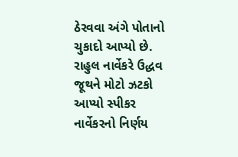ઠેરવવા અંગે પોતાનો ચુકાદો આપ્યો છે. રાહુલ નાર્વેકરે ઉદ્ધવ જૂથને મોટો ઝટકો આપ્યો સ્પીકર નાર્વેકરનો નિર્ણય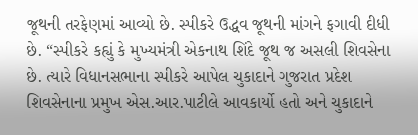જૂથની તરફેણમાં આવ્યો છે. સ્પીકરે ઉદ્ધવ જૂથની માંગને ફગાવી દીધી છે. “સ્પીકરે કહ્યું કે મુખ્યમંત્રી એકનાથ શિંદે જૂથ જ અસલી શિવસેના છે. ત્યારે વિધાનસભાના સ્પીકરે આપેલ ચુકાદાને ગુજરાત પ્રદેશ શિવસેનાના પ્રમુખ એસ.આર.પાટીલે આવકાર્યો હતો અને ચુકાદાને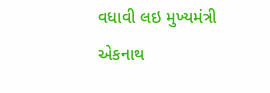વધાવી લઇ મુખ્યમંત્રી એકનાથ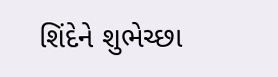શિંદેને શુભેચ્છા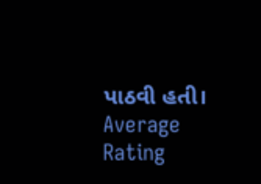પાઠવી હતી।
Average Rating